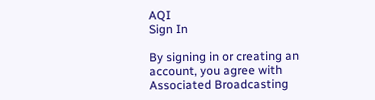AQI
Sign In

By signing in or creating an account, you agree with Associated Broadcasting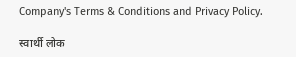Company's Terms & Conditions and Privacy Policy.

स्वार्थी लोक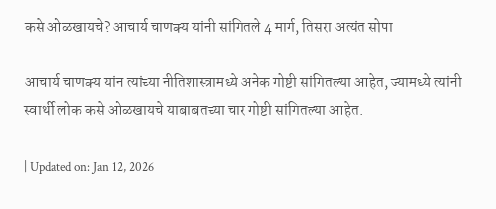कसे ओळखायचे? आचार्य चाणक्य यांनी सांगितले 4 मार्ग, तिसरा अत्यंत सोपा

आचार्य चाणक्य यांन त्यांच्या नीतिशास्त्रामध्ये अनेक गोष्टी सांगितल्या आहेत, ज्यामध्ये त्यांनी स्वार्थी लोक कसे ओळखायचे याबाबतच्या चार गोष्टी सांगितल्या आहेत.

| Updated on: Jan 12, 2026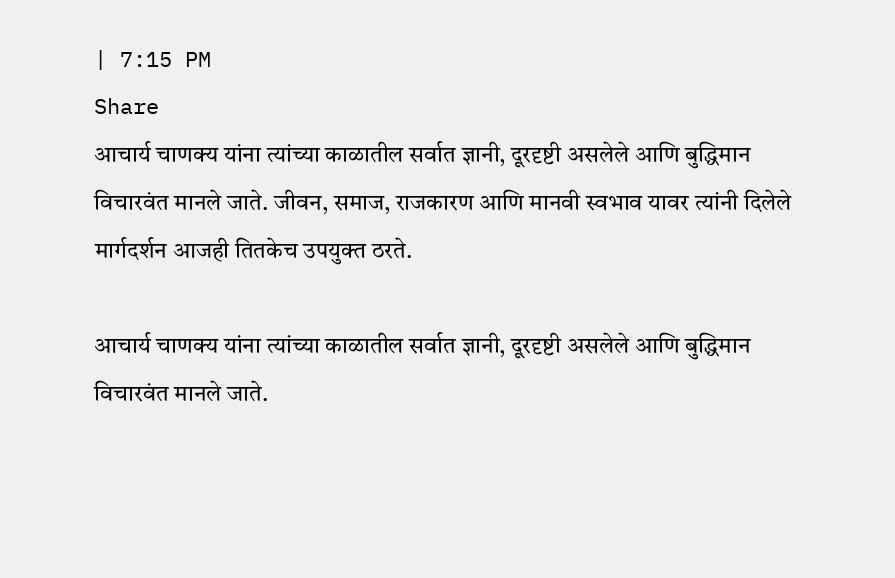| 7:15 PM
Share
आचार्य चाणक्य यांना त्यांच्या काळातील सर्वात ज्ञानी, दूरदृष्टी असलेले आणि बुद्धिमान विचारवंत मानले जाते. जीवन, समाज, राजकारण आणि मानवी स्वभाव यावर त्यांनी दिलेले मार्गदर्शन आजही तितकेच उपयुक्त ठरते.

आचार्य चाणक्य यांना त्यांच्या काळातील सर्वात ज्ञानी, दूरदृष्टी असलेले आणि बुद्धिमान विचारवंत मानले जाते.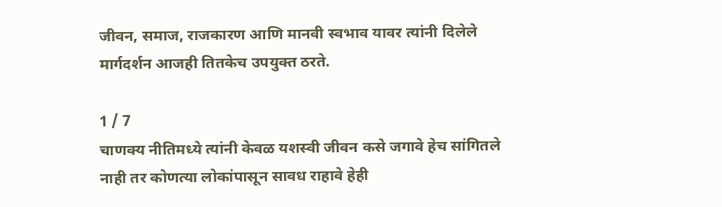जीवन, समाज, राजकारण आणि मानवी स्वभाव यावर त्यांनी दिलेले मार्गदर्शन आजही तितकेच उपयुक्त ठरते.

1 / 7
चाणक्य नीतिमध्ये त्यांनी केवळ यशस्वी जीवन कसे जगावे हेच सांगितले नाही तर कोणत्या लोकांपासून सावध राहावे हेही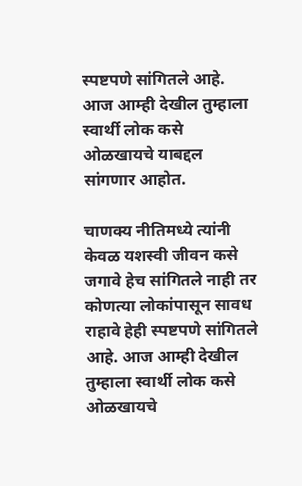स्पष्टपणे सांगितले आहे. आज आम्ही देखील तुम्हाला स्वार्थी लोक कसे ओळखायचे याबद्दल सांगणार आहोत.

चाणक्य नीतिमध्ये त्यांनी केवळ यशस्वी जीवन कसे जगावे हेच सांगितले नाही तर कोणत्या लोकांपासून सावध राहावे हेही स्पष्टपणे सांगितले आहे. आज आम्ही देखील तुम्हाला स्वार्थी लोक कसे ओळखायचे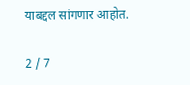याबद्दल सांगणार आहोत.

2 / 7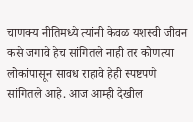चाणक्य नीतिमध्ये त्यांनी केवळ यशस्वी जीवन कसे जगावे हेच सांगितले नाही तर कोणत्या लोकांपासून सावध राहावे हेही स्पष्टपणे सांगितले आहे. आज आम्ही देखील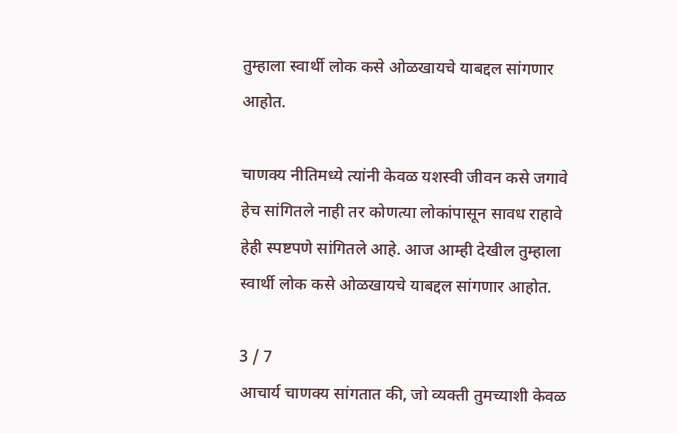तुम्हाला स्वार्थी लोक कसे ओळखायचे याबद्दल सांगणार आहोत.

चाणक्य नीतिमध्ये त्यांनी केवळ यशस्वी जीवन कसे जगावे हेच सांगितले नाही तर कोणत्या लोकांपासून सावध राहावे हेही स्पष्टपणे सांगितले आहे. आज आम्ही देखील तुम्हाला स्वार्थी लोक कसे ओळखायचे याबद्दल सांगणार आहोत.

3 / 7
आचार्य चाणक्य सांगतात की, जो व्यक्ती तुमच्याशी केवळ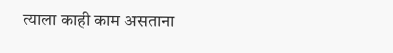त्याला काही काम असताना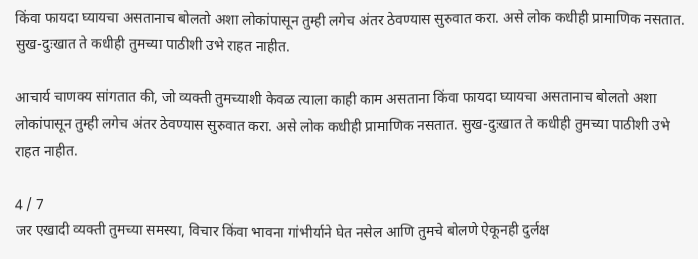किंवा फायदा घ्यायचा असतानाच बोलतो अशा लोकांपासून तुम्ही लगेच अंतर ठेवण्यास सुरुवात करा. असे लोक कधीही प्रामाणिक नसतात. सुख-दुःखात ते कधीही तुमच्या पाठीशी उभे राहत नाहीत.

आचार्य चाणक्य सांगतात की, जो व्यक्ती तुमच्याशी केवळ त्याला काही काम असताना किंवा फायदा घ्यायचा असतानाच बोलतो अशा लोकांपासून तुम्ही लगेच अंतर ठेवण्यास सुरुवात करा. असे लोक कधीही प्रामाणिक नसतात. सुख-दुःखात ते कधीही तुमच्या पाठीशी उभे राहत नाहीत.

4 / 7
जर एखादी व्यक्ती तुमच्या समस्या, विचार किंवा भावना गांभीर्याने घेत नसेल आणि तुमचे बोलणे ऐकूनही दुर्लक्ष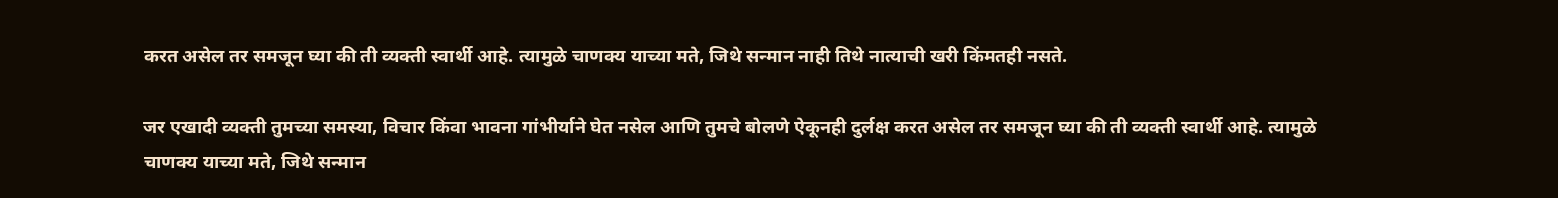करत असेल तर समजून घ्या की ती व्यक्ती स्वार्थी आहे. त्यामुळे चाणक्य याच्या मते, जिथे सन्मान नाही तिथे नात्याची खरी किंमतही नसते.

जर एखादी व्यक्ती तुमच्या समस्या, विचार किंवा भावना गांभीर्याने घेत नसेल आणि तुमचे बोलणे ऐकूनही दुर्लक्ष करत असेल तर समजून घ्या की ती व्यक्ती स्वार्थी आहे. त्यामुळे चाणक्य याच्या मते, जिथे सन्मान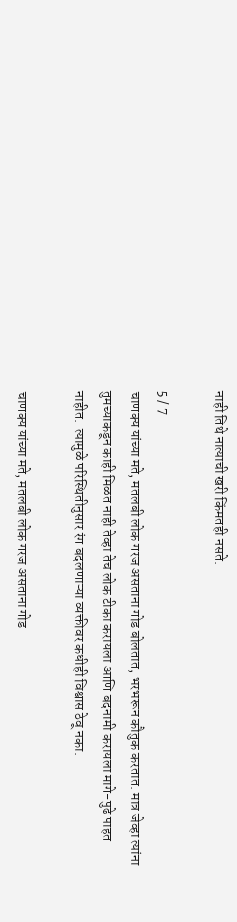नाही तिथे नात्याची खरी किंमतही नसते.

5 / 7
चाणक्य यांच्या मते, मतलबी लोक गरज असताना गोड बोलतात, भरभरून कौतुक करतात. मात्र जेव्हा त्यांना तुमच्याकडून काही मिळत नाही तेव्हा तेच लोक टीका करायला आणि बदनामी करायला मागे-पुढे पाहत नाहीत.  त्यामुळे परिस्थितीनुसार रंग बदलणाऱ्या व्यक्तीवर कधीही विश्वास ठेवू नका.

चाणक्य यांच्या मते, मतलबी लोक गरज असताना गोड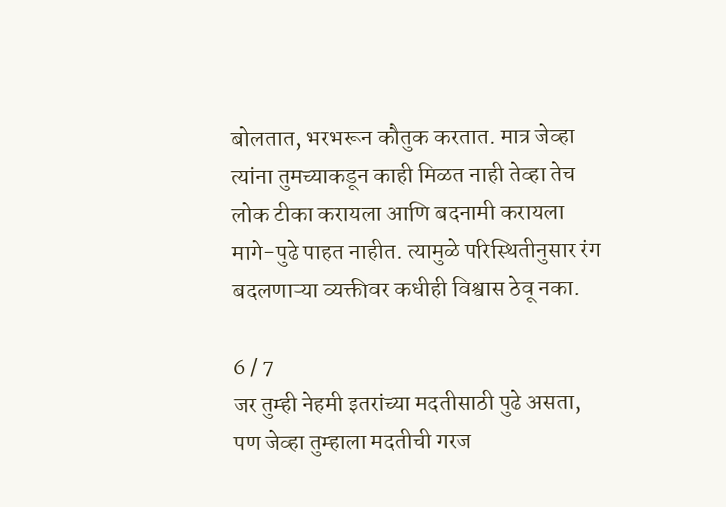बोलतात, भरभरून कौतुक करतात. मात्र जेव्हा त्यांना तुमच्याकडून काही मिळत नाही तेव्हा तेच लोक टीका करायला आणि बदनामी करायला मागे-पुढे पाहत नाहीत. त्यामुळे परिस्थितीनुसार रंग बदलणाऱ्या व्यक्तीवर कधीही विश्वास ठेवू नका.

6 / 7
जर तुम्ही नेहमी इतरांच्या मदतीसाठी पुढे असता, पण जेव्हा तुम्हाला मदतीची गरज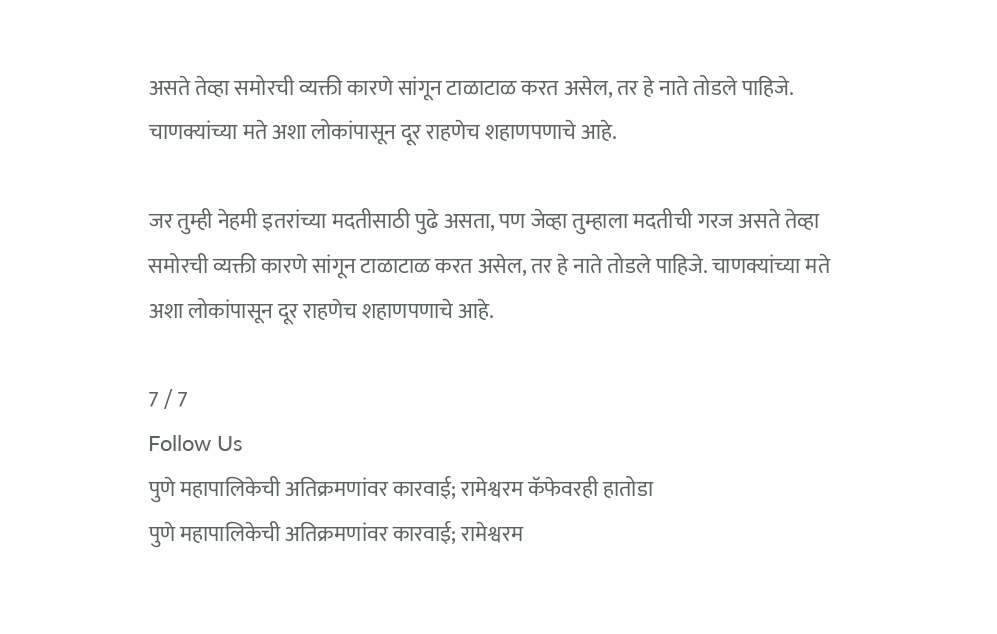असते तेव्हा समोरची व्यक्ती कारणे सांगून टाळाटाळ करत असेल, तर हे नाते तोडले पाहिजे. चाणक्यांच्या मते अशा लोकांपासून दूर राहणेच शहाणपणाचे आहे.

जर तुम्ही नेहमी इतरांच्या मदतीसाठी पुढे असता, पण जेव्हा तुम्हाला मदतीची गरज असते तेव्हा समोरची व्यक्ती कारणे सांगून टाळाटाळ करत असेल, तर हे नाते तोडले पाहिजे. चाणक्यांच्या मते अशा लोकांपासून दूर राहणेच शहाणपणाचे आहे.

7 / 7
Follow Us
पुणे महापालिकेची अतिक्रमणांवर कारवाई; रामेश्वरम कॅफेवरही हातोडा
पुणे महापालिकेची अतिक्रमणांवर कारवाई; रामेश्वरम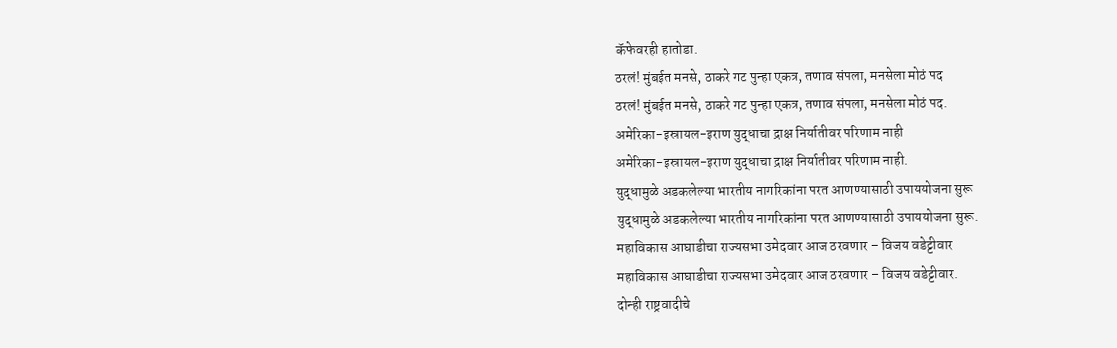कॅफेवरही हातोडा.
ठरलं! मुंबईत मनसे, ठाकरे गट पुन्हा एकत्र, तणाव संपला, मनसेला मोठं पद
ठरलं! मुंबईत मनसे, ठाकरे गट पुन्हा एकत्र, तणाव संपला, मनसेला मोठं पद.
अमेरिका-इस्रायल-इराण युद्धाचा द्राक्ष निर्यातीवर परिणाम नाही
अमेरिका-इस्रायल-इराण युद्धाचा द्राक्ष निर्यातीवर परिणाम नाही.
युद्धामुळे अडकलेल्या भारतीय नागरिकांना परत आणण्यासाठी उपाययोजना सुरू
युद्धामुळे अडकलेल्या भारतीय नागरिकांना परत आणण्यासाठी उपाययोजना सुरू.
महाविकास आघाडीचा राज्यसभा उमेदवार आज ठरवणार – विजय वडेट्टीवार
महाविकास आघाडीचा राज्यसभा उमेदवार आज ठरवणार – विजय वडेट्टीवार.
दोन्ही राष्ट्रवादीचे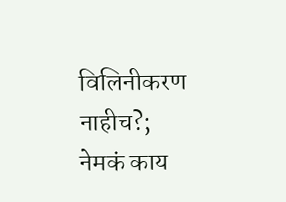विलिनीकरण नाहीच?; नेमकं काय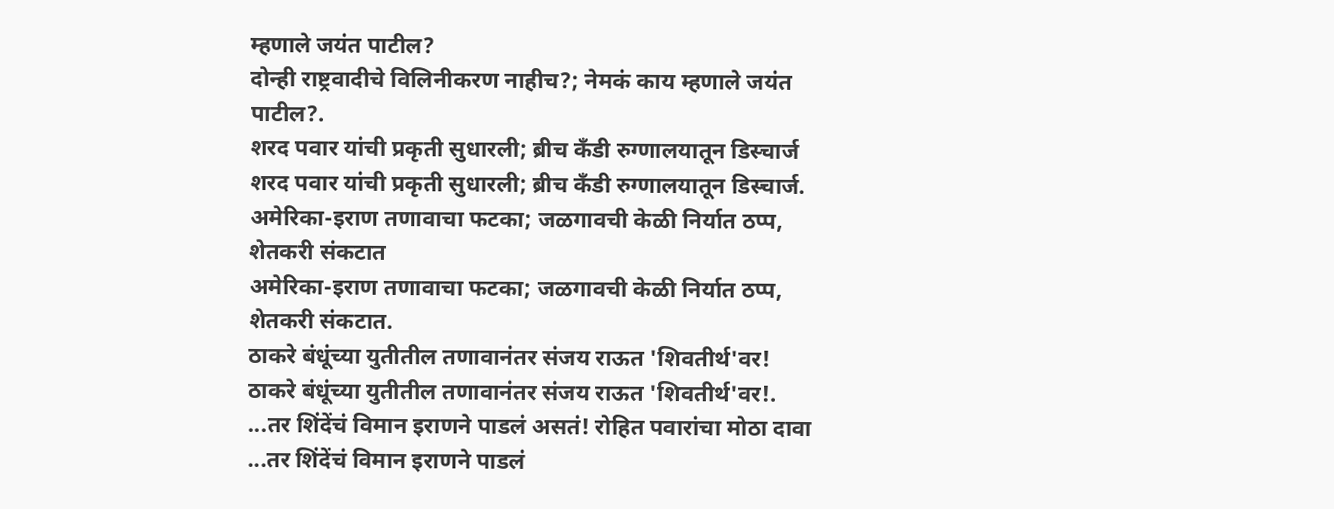म्हणाले जयंत पाटील?
दोन्ही राष्ट्रवादीचे विलिनीकरण नाहीच?; नेमकं काय म्हणाले जयंत पाटील?.
शरद पवार यांची प्रकृती सुधारली; ब्रीच कँडी रुग्णालयातून डिस्चार्ज
शरद पवार यांची प्रकृती सुधारली; ब्रीच कँडी रुग्णालयातून डिस्चार्ज.
अमेरिका-इराण तणावाचा फटका; जळगावची केळी निर्यात ठप्प, शेतकरी संकटात
अमेरिका-इराण तणावाचा फटका; जळगावची केळी निर्यात ठप्प, शेतकरी संकटात.
ठाकरे बंधूंच्या युतीतील तणावानंतर संजय राऊत 'शिवतीर्थ'वर!
ठाकरे बंधूंच्या युतीतील तणावानंतर संजय राऊत 'शिवतीर्थ'वर!.
...तर शिंदेंचं विमान इराणने पाडलं असतं! रोहित पवारांचा मोठा दावा
...तर शिंदेंचं विमान इराणने पाडलं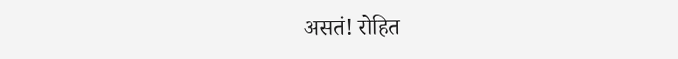असतं! रोहित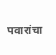पवारांचा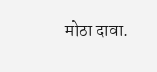मोठा दावा.